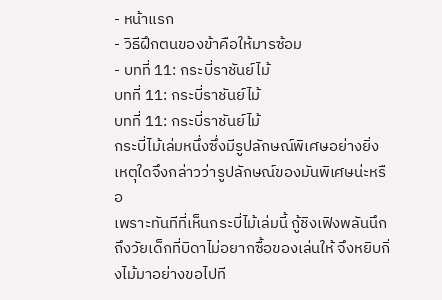- หน้าแรก
- วิธีฝึกตนของข้าคือให้มารซ้อม
- บทที่ 11: กระบี่ราชันย์ไม้
บทที่ 11: กระบี่ราชันย์ไม้
บทที่ 11: กระบี่ราชันย์ไม้
กระบี่ไม้เล่มหนึ่งซึ่งมีรูปลักษณ์พิเศษอย่างยิ่ง
เหตุใดจึงกล่าวว่ารูปลักษณ์ของมันพิเศษน่ะหรือ
เพราะทันทีที่เห็นกระบี่ไม้เล่มนี้ กู้ชิงเฟิงพลันนึกถึงวัยเด็กที่บิดาไม่อยากซื้อของเล่นให้ จึงหยิบกิ่งไม้มาอย่างขอไปที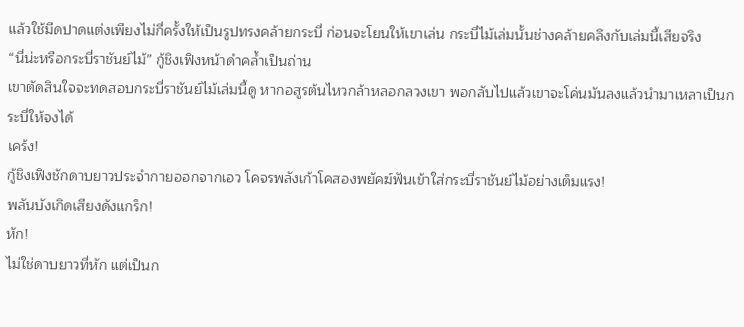แล้วใช้มีดปาดแต่งเพียงไม่กี่ครั้งให้เป็นรูปทรงคล้ายกระบี่ ก่อนจะโยนให้เขาเล่น กระบี่ไม้เล่มนั้นช่างคล้ายคลึงกับเล่มนี้เสียจริง
“นี่น่ะหรือกระบี่ราชันย์ไม้” กู้ชิงเฟิงหน้าดำคล้ำเป็นถ่าน
เขาตัดสินใจจะทดสอบกระบี่ราชันย์ไม้เล่มนี้ดู หากอสูรต้นไหวกล้าหลอกลวงเขา พอกลับไปแล้วเขาจะโค่นมันลงแล้วนำมาเหลาเป็นกระบี่ให้จงได้
เคร้ง!
กู้ชิงเฟิงชักดาบยาวประจำกายออกจากเอว โคจรพลังเก้าโคสองพยัคฆ์ฟันเข้าใส่กระบี่ราชันย์ไม้อย่างเต็มแรง!
พลันบังเกิดเสียงดังแกร็ก!
หัก!
ไม่ใช่ดาบยาวที่หัก แต่เป็นก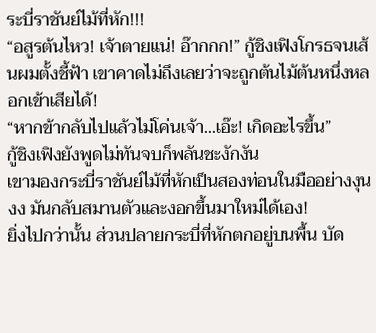ระบี่ราชันย์ไม้ที่หัก!!!
“อสูรต้นไหว! เจ้าตายแน่! อ๊ากกก!” กู้ชิงเฟิงโกรธจนเส้นผมตั้งชี้ฟ้า เขาคาดไม่ถึงเลยว่าจะถูกต้นไม้ต้นหนึ่งหลอกเข้าเสียได้!
“หากข้ากลับไปแล้วไม่โค่นเจ้า...เอ๊ะ! เกิดอะไรขึ้น”
กู้ชิงเฟิงยังพูดไม่ทันจบก็พลันชะงักงัน
เขามองกระบี่ราชันย์ไม้ที่หักเป็นสองท่อนในมืออย่างงุนงง มันกลับสมานตัวและงอกขึ้นมาใหม่ได้เอง!
ยิ่งไปกว่านั้น ส่วนปลายกระบี่ที่หักตกอยู่บนพื้น บัด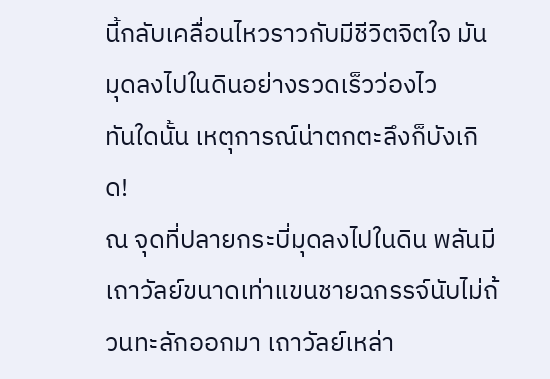นี้กลับเคลื่อนไหวราวกับมีชีวิตจิตใจ มันมุดลงไปในดินอย่างรวดเร็วว่องไว
ทันใดนั้น เหตุการณ์น่าตกตะลึงก็บังเกิด!
ณ จุดที่ปลายกระบี่มุดลงไปในดิน พลันมีเถาวัลย์ขนาดเท่าแขนชายฉกรรจ์นับไม่ถ้วนทะลักออกมา เถาวัลย์เหล่า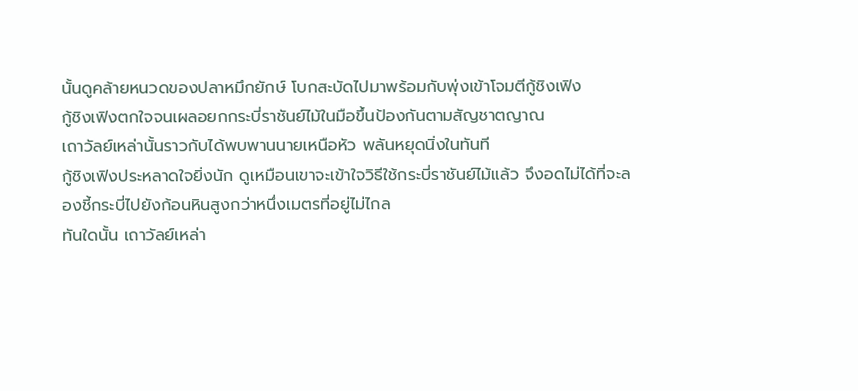นั้นดูคล้ายหนวดของปลาหมึกยักษ์ โบกสะบัดไปมาพร้อมกับพุ่งเข้าโจมตีกู้ชิงเฟิง
กู้ชิงเฟิงตกใจจนเผลอยกกระบี่ราชันย์ไม้ในมือขึ้นป้องกันตามสัญชาตญาณ
เถาวัลย์เหล่านั้นราวกับได้พบพานนายเหนือหัว พลันหยุดนิ่งในทันที
กู้ชิงเฟิงประหลาดใจยิ่งนัก ดูเหมือนเขาจะเข้าใจวิธีใช้กระบี่ราชันย์ไม้แล้ว จึงอดไม่ได้ที่จะลองชี้กระบี่ไปยังก้อนหินสูงกว่าหนึ่งเมตรที่อยู่ไม่ไกล
ทันใดนั้น เถาวัลย์เหล่า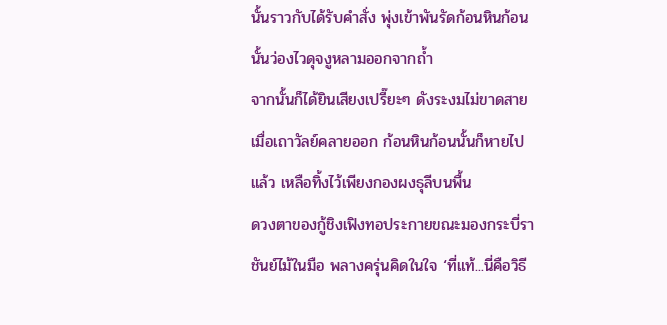นั้นราวกับได้รับคำสั่ง พุ่งเข้าพันรัดก้อนหินก้อนนั้นว่องไวดุจงูหลามออกจากถ้ำ
จากนั้นก็ได้ยินเสียงเปรี๊ยะๆ ดังระงมไม่ขาดสาย
เมื่อเถาวัลย์คลายออก ก้อนหินก้อนนั้นก็หายไปแล้ว เหลือทิ้งไว้เพียงกองผงธุลีบนพื้น
ดวงตาของกู้ชิงเฟิงทอประกายขณะมองกระบี่ราชันย์ไม้ในมือ พลางครุ่นคิดในใจ ‘ที่แท้...นี่คือวิธี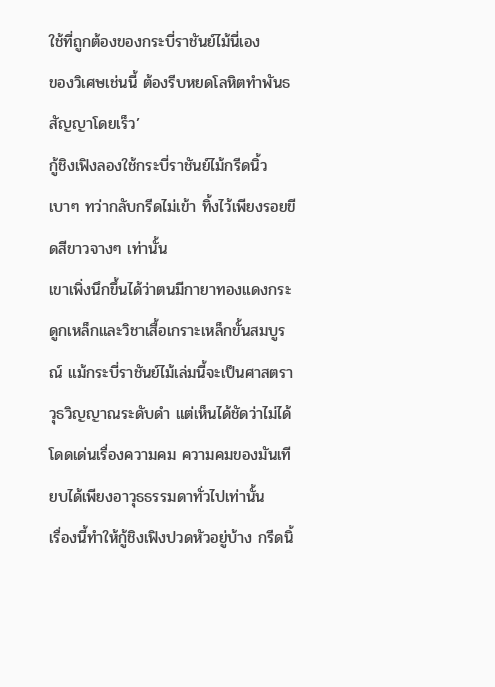ใช้ที่ถูกต้องของกระบี่ราชันย์ไม้นี่เอง
ของวิเศษเช่นนี้ ต้องรีบหยดโลหิตทำพันธสัญญาโดยเร็ว’
กู้ชิงเฟิงลองใช้กระบี่ราชันย์ไม้กรีดนิ้วเบาๆ ทว่ากลับกรีดไม่เข้า ทิ้งไว้เพียงรอยขีดสีขาวจางๆ เท่านั้น
เขาเพิ่งนึกขึ้นได้ว่าตนมีกายาทองแดงกระดูกเหล็กและวิชาเสื้อเกราะเหล็กขั้นสมบูรณ์ แม้กระบี่ราชันย์ไม้เล่มนี้จะเป็นศาสตราวุธวิญญาณระดับดำ แต่เห็นได้ชัดว่าไม่ได้โดดเด่นเรื่องความคม ความคมของมันเทียบได้เพียงอาวุธธรรมดาทั่วไปเท่านั้น
เรื่องนี้ทำให้กู้ชิงเฟิงปวดหัวอยู่บ้าง กรีดนิ้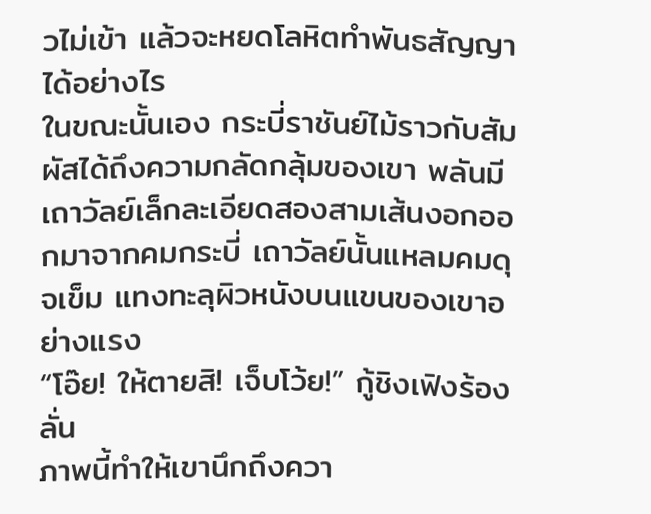วไม่เข้า แล้วจะหยดโลหิตทำพันธสัญญาได้อย่างไร
ในขณะนั้นเอง กระบี่ราชันย์ไม้ราวกับสัมผัสได้ถึงความกลัดกลุ้มของเขา พลันมีเถาวัลย์เล็กละเอียดสองสามเส้นงอกออกมาจากคมกระบี่ เถาวัลย์นั้นแหลมคมดุจเข็ม แทงทะลุผิวหนังบนแขนของเขาอย่างแรง
“โอ๊ย! ให้ตายสิ! เจ็บโว้ย!” กู้ชิงเฟิงร้องลั่น
ภาพนี้ทำให้เขานึกถึงควา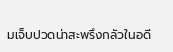มเจ็บปวดน่าสะพรึงกลัวในอดี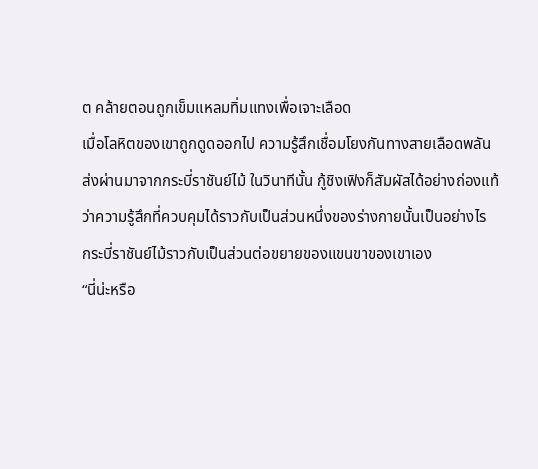ต คล้ายตอนถูกเข็มแหลมทิ่มแทงเพื่อเจาะเลือด
เมื่อโลหิตของเขาถูกดูดออกไป ความรู้สึกเชื่อมโยงกันทางสายเลือดพลันส่งผ่านมาจากกระบี่ราชันย์ไม้ ในวินาทีนั้น กู้ชิงเฟิงก็สัมผัสได้อย่างถ่องแท้ว่าความรู้สึกที่ควบคุมได้ราวกับเป็นส่วนหนึ่งของร่างกายนั้นเป็นอย่างไร
กระบี่ราชันย์ไม้ราวกับเป็นส่วนต่อขยายของแขนขาของเขาเอง
“นี่น่ะหรือ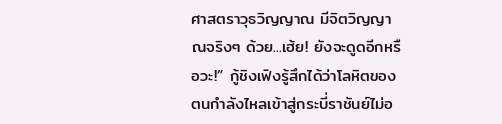ศาสตราวุธวิญญาณ มีจิตวิญญาณจริงๆ ด้วย...เฮ้ย! ยังจะดูดอีกหรือวะ!” กู้ชิงเฟิงรู้สึกได้ว่าโลหิตของตนกำลังไหลเข้าสู่กระบี่ราชันย์ไม่อ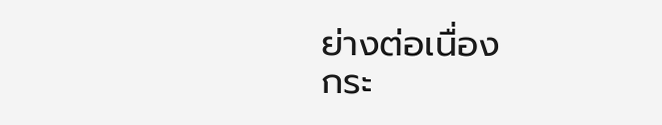ย่างต่อเนื่อง
กระ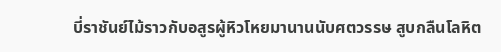บี่ราชันย์ไม้ราวกับอสูรผู้หิวโหยมานานนับศตวรรษ สูบกลืนโลหิต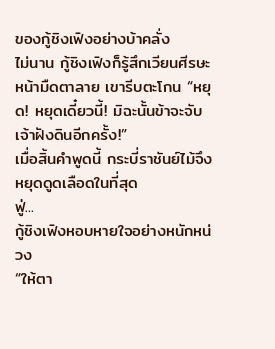ของกู้ชิงเฟิงอย่างบ้าคลั่ง
ไม่นาน กู้ชิงเฟิงก็รู้สึกเวียนศีรษะหน้ามืดตาลาย เขารีบตะโกน “หยุด! หยุดเดี๋ยวนี้! มิฉะนั้นข้าจะจับเจ้าฝังดินอีกครั้ง!”
เมื่อสิ้นคำพูดนี้ กระบี่ราชันย์ไม้จึงหยุดดูดเลือดในที่สุด
ฟู่...
กู้ชิงเฟิงหอบหายใจอย่างหนักหน่วง
“ให้ตา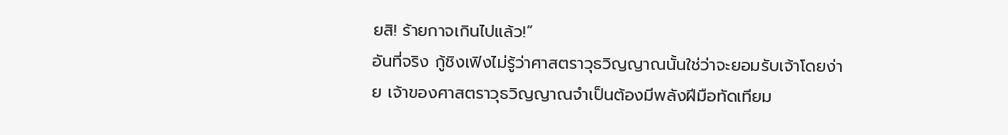ยสิ! ร้ายกาจเกินไปแล้ว!”
อันที่จริง กู้ชิงเฟิงไม่รู้ว่าศาสตราวุธวิญญาณนั้นใช่ว่าจะยอมรับเจ้าโดยง่าย เจ้าของศาสตราวุธวิญญาณจำเป็นต้องมีพลังฝีมือทัดเทียม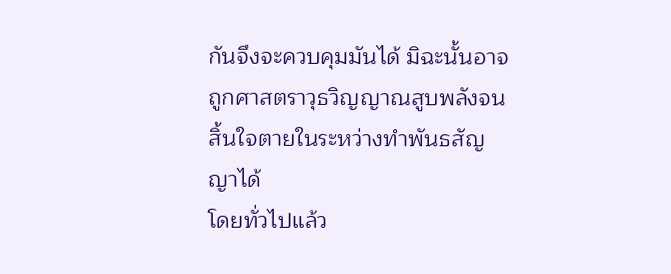กันจึงจะควบคุมมันได้ มิฉะนั้นอาจถูกศาสตราวุธวิญญาณสูบพลังจนสิ้นใจตายในระหว่างทำพันธสัญญาได้
โดยทั่วไปแล้ว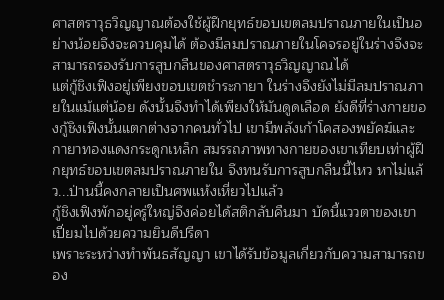ศาสตราวุธวิญญาณต้องใช้ผู้ฝึกยุทธ์ขอบเขตลมปราณภายในเป็นอย่างน้อยจึงจะควบคุมได้ ต้องมีลมปราณภายในโคจรอยู่ในร่างจึงจะสามารถรองรับการสูบกลืนของศาสตราวุธวิญญาณได้
แต่กู้ชิงเฟิงอยู่เพียงขอบเขตชำระกายา ในร่างจึงยังไม่มีลมปราณภายในแม้แต่น้อย ดังนั้นจึงทำได้เพียงให้มันดูดเลือด ยังดีที่ร่างกายของกู้ชิงเฟิงนั้นแตกต่างจากคนทั่วไป เขามีพลังเก้าโคสองพยัคฆ์และกายาทองแดงกระดูกเหล็ก สมรรถภาพทางกายของเขาเทียบเท่าผู้ฝึกยุทธ์ขอบเขตลมปราณภายใน จึงทนรับการสูบกลืนนี้ไหว หาไม่แล้ว...ป่านนี้คงกลายเป็นศพแห้งเหี่ยวไปแล้ว
กู้ชิงเฟิงพักอยู่ครู่ใหญ่จึงค่อยได้สติกลับคืนมา บัดนี้แววตาของเขาเปี่ยมไปด้วยความยินดีปรีดา
เพราะระหว่างทำพันธสัญญา เขาได้รับข้อมูลเกี่ยวกับความสามารถของ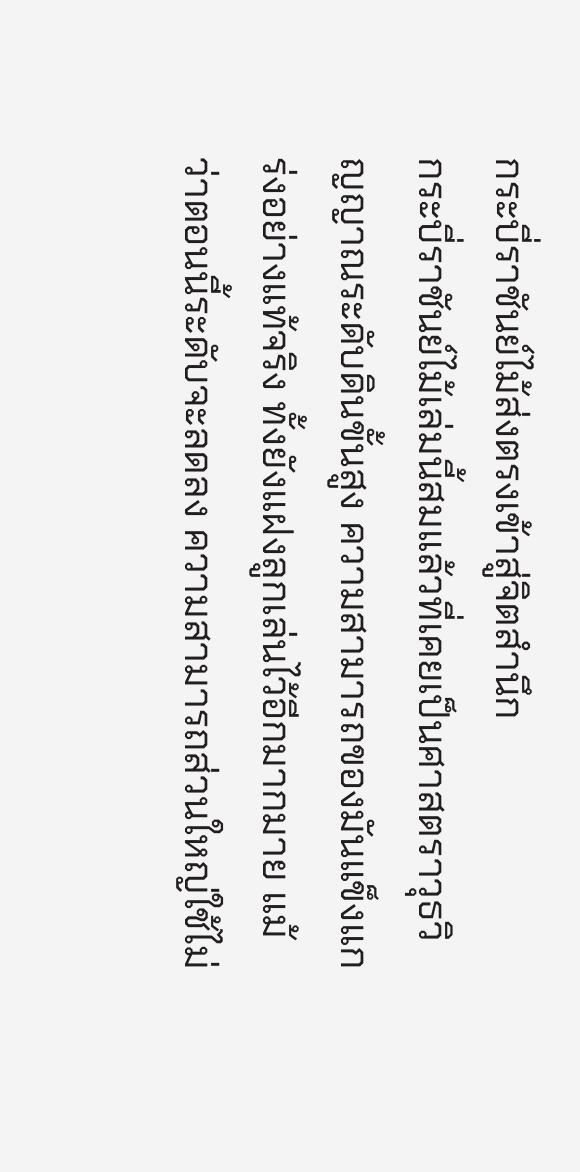กระบี่ราชันย์ไม้ส่งตรงเข้าสู่จิตสำนึก
กระบี่ราชันย์ไม้เล่มนี้สมแล้วที่เคยเป็นศาสตราวุธวิญญาณระดับดินขั้นสูง ความสามารถของมันแข็งแกร่งอย่างแท้จริง ทั้งยังแฝงลูกเล่นไว้อีกมากมาย แม้ว่าตอนนี้ระดับจะลดลง ความสามารถส่วนใหญ่ใช้ไม่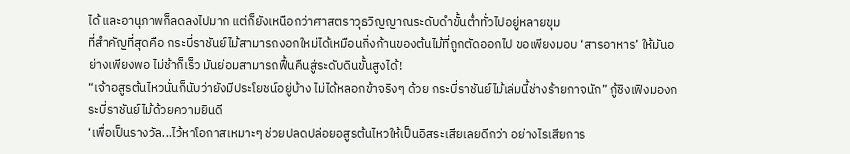ได้ และอานุภาพก็ลดลงไปมาก แต่ก็ยังเหนือกว่าศาสตราวุธวิญญาณระดับดำขั้นต่ำทั่วไปอยู่หลายขุม
ที่สำคัญที่สุดคือ กระบี่ราชันย์ไม้สามารถงอกใหม่ได้เหมือนกิ่งก้านของต้นไม้ที่ถูกตัดออกไป ขอเพียงมอบ ‘สารอาหาร’ ให้มันอย่างเพียงพอ ไม่ช้าก็เร็ว มันย่อมสามารถฟื้นคืนสู่ระดับดินขั้นสูงได้!
“เจ้าอสูรต้นไหวนั่นก็นับว่ายังมีประโยชน์อยู่บ้าง ไม่ได้หลอกข้าจริงๆ ด้วย กระบี่ราชันย์ไม้เล่มนี้ช่างร้ายกาจนัก” กู้ชิงเฟิงมองกระบี่ราชันย์ไม้ด้วยความยินดี
‘เพื่อเป็นรางวัล...ไว้หาโอกาสเหมาะๆ ช่วยปลดปล่อยอสูรต้นไหวให้เป็นอิสระเสียเลยดีกว่า อย่างไรเสียการ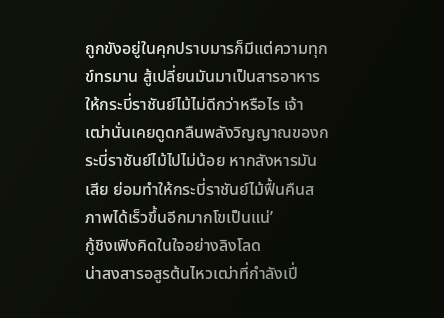ถูกขังอยู่ในคุกปราบมารก็มีแต่ความทุกข์ทรมาน สู้เปลี่ยนมันมาเป็นสารอาหารให้กระบี่ราชันย์ไม้ไม่ดีกว่าหรือไร เจ้าเฒ่านั่นเคยดูดกลืนพลังวิญญาณของกระบี่ราชันย์ไม้ไปไม่น้อย หากสังหารมันเสีย ย่อมทำให้กระบี่ราชันย์ไม้ฟื้นคืนสภาพได้เร็วขึ้นอีกมากโขเป็นแน่’
กู้ชิงเฟิงคิดในใจอย่างลิงโลด
น่าสงสารอสูรต้นไหวเฒ่าที่กำลังเปี่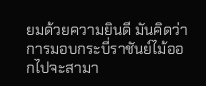ยมด้วยความยินดี มันคิดว่าการมอบกระบี่ราชันย์ไม้ออกไปจะสามา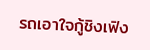รถเอาใจกู้ชิงเฟิง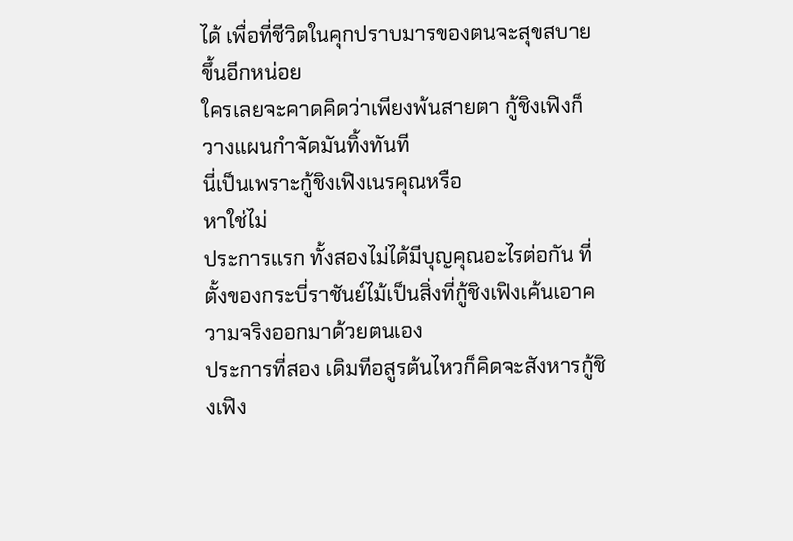ได้ เพื่อที่ชีวิตในคุกปราบมารของตนจะสุขสบายขึ้นอีกหน่อย
ใครเลยจะคาดคิดว่าเพียงพ้นสายตา กู้ชิงเฟิงก็วางแผนกำจัดมันทิ้งทันที
นี่เป็นเพราะกู้ชิงเฟิงเนรคุณหรือ
หาใช่ไม่
ประการแรก ทั้งสองไม่ได้มีบุญคุณอะไรต่อกัน ที่ตั้งของกระบี่ราชันย์ไม้เป็นสิ่งที่กู้ชิงเฟิงเค้นเอาความจริงออกมาด้วยตนเอง
ประการที่สอง เดิมทีอสูรต้นไหวก็คิดจะสังหารกู้ชิงเฟิง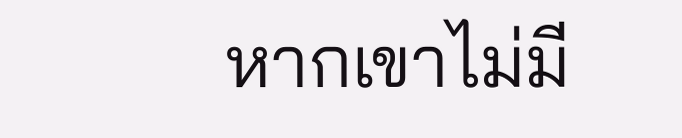หากเขาไม่มี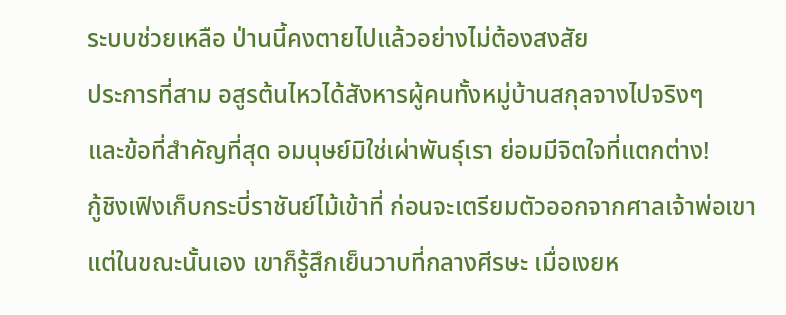ระบบช่วยเหลือ ป่านนี้คงตายไปแล้วอย่างไม่ต้องสงสัย
ประการที่สาม อสูรต้นไหวได้สังหารผู้คนทั้งหมู่บ้านสกุลจางไปจริงๆ
และข้อที่สำคัญที่สุด อมนุษย์มิใช่เผ่าพันธุ์เรา ย่อมมีจิตใจที่แตกต่าง!
กู้ชิงเฟิงเก็บกระบี่ราชันย์ไม้เข้าที่ ก่อนจะเตรียมตัวออกจากศาลเจ้าพ่อเขา
แต่ในขณะนั้นเอง เขาก็รู้สึกเย็นวาบที่กลางศีรษะ เมื่อเงยห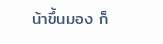น้าขึ้นมอง ก็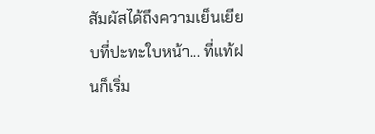สัมผัสได้ถึงความเย็นเยียบที่ปะทะใบหน้า... ที่แท้ฝนก็เริ่ม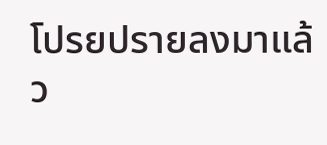โปรยปรายลงมาแล้ว